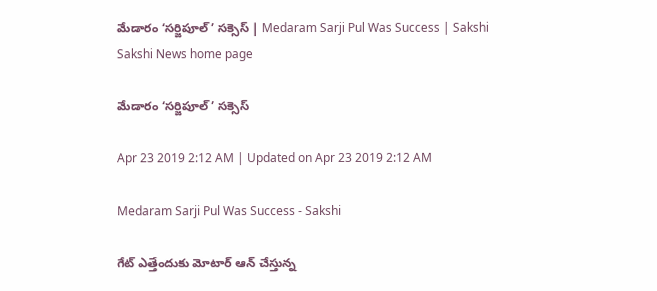మేడారం ‘సర్జిపూల్‌’ సక్సెస్‌ | Medaram Sarji Pul Was Success | Sakshi
Sakshi News home page

మేడారం ‘సర్జిపూల్‌’ సక్సెస్‌

Apr 23 2019 2:12 AM | Updated on Apr 23 2019 2:12 AM

Medaram Sarji Pul Was Success - Sakshi

గేట్‌ ఎత్తేందుకు మోటార్‌ ఆన్‌ చేస్తున్న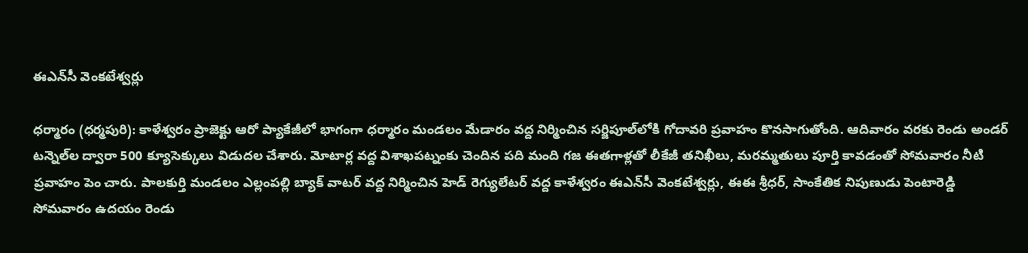ఈఎన్‌సీ వెంకటేశ్వర్లు

ధర్మారం (ధర్మపురి): కాళేశ్వరం ప్రాజెక్టు ఆరో ప్యాకేజీలో భాగంగా ధర్మారం మండలం మేడారం వద్ద నిర్మించిన సర్జిపూల్‌లోకి గోదావరి ప్రవాహం కొనసాగుతోంది. ఆదివారం వరకు రెండు అండర్‌ టన్నెల్‌ల ద్వారా 500 క్యూసెక్కులు విడుదల చేశారు. మోటార్ల వద్ద విశాఖపట్నంకు చెందిన పది మంది గజ ఈతగాళ్లతో లీకేజీ తనిఖీలు, మరమ్మతులు పూర్తి కావడంతో సోమవారం నీటి ప్రవాహం పెం చారు. పాలకుర్తి మండలం ఎల్లంపల్లి బ్యాక్‌ వాటర్‌ వద్ద నిర్మించిన హెడ్‌ రెగ్యులేటర్‌ వద్ద కాళేశ్వరం ఈఎన్‌సీ వెంకటేశ్వర్లు, ఈఈ శ్రీధర్, సాంకేతిక నిపుణుడు పెంటారెడ్డి సోమవారం ఉదయం రెండు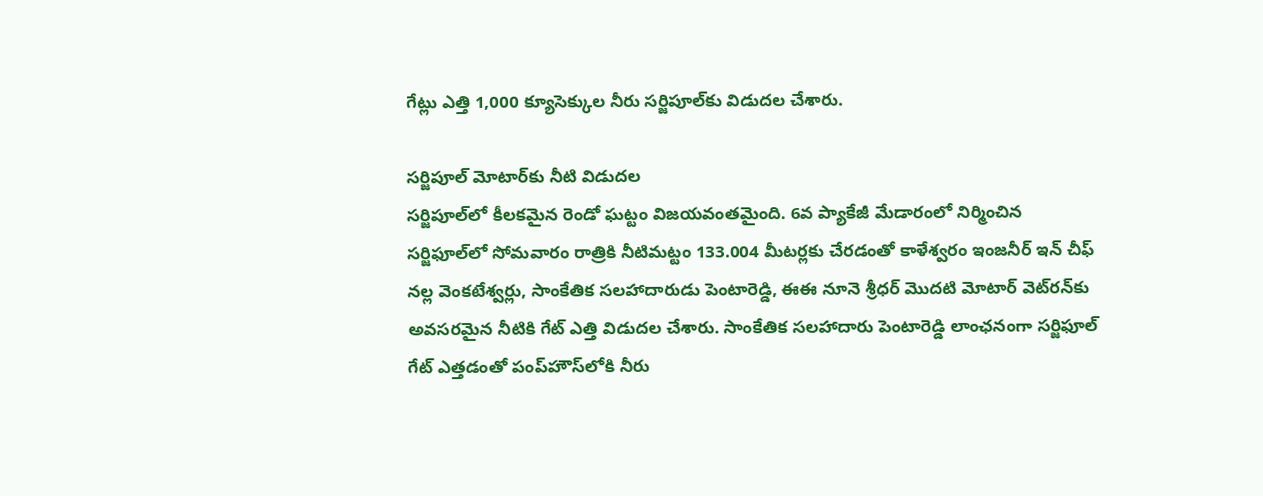గేట్లు ఎత్తి 1,000 క్యూసెక్కుల నీరు సర్జిపూల్‌కు విడుదల చేశారు.

సర్జిపూల్‌ మోటార్‌కు నీటి విడుదల
సర్జిపూల్‌లో కీలకమైన రెండో ఘట్టం విజయవంతమైంది. 6వ ప్యాకేజీ మేడారంలో నిర్మించిన సర్జిఫూల్‌లో సోమవారం రాత్రికి నీటిమట్టం 133.004 మీటర్లకు చేరడంతో కాళేశ్వరం ఇంజనీర్‌ ఇన్‌ చీఫ్‌ నల్ల వెంకటేశ్వర్లు, సాంకేతిక సలహాదారుడు పెంటారెడ్డి, ఈఈ నూనె శ్రీధర్‌ మొదటి మోటార్‌ వెట్‌రన్‌కు అవసరమైన నీటికి గేట్‌ ఎత్తి విడుదల చేశారు. సాంకేతిక సలహాదారు పెంటారెడ్డి లాంఛనంగా సర్జిఫూల్‌ గేట్‌ ఎత్తడంతో పంప్‌హౌస్‌లోకి నీరు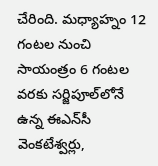చేరింది. మధ్యాహ్నం 12 గంటల నుంచి సాయంత్రం 6 గంటల వరకు సర్జిపూల్‌లోనే ఉన్న ఈఎన్‌సీ వెంకటేశ్వర్లు,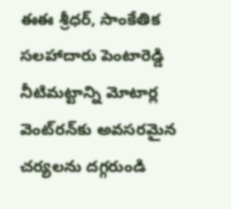ఈఈ శ్రీధర్, సాంకేతిక సలహాదారు పెంటారెడ్డి నీటిమట్టాన్ని మోటార్ల వెంట్‌రన్‌కు అవసరమైన చర్యలను దగ్గరుండి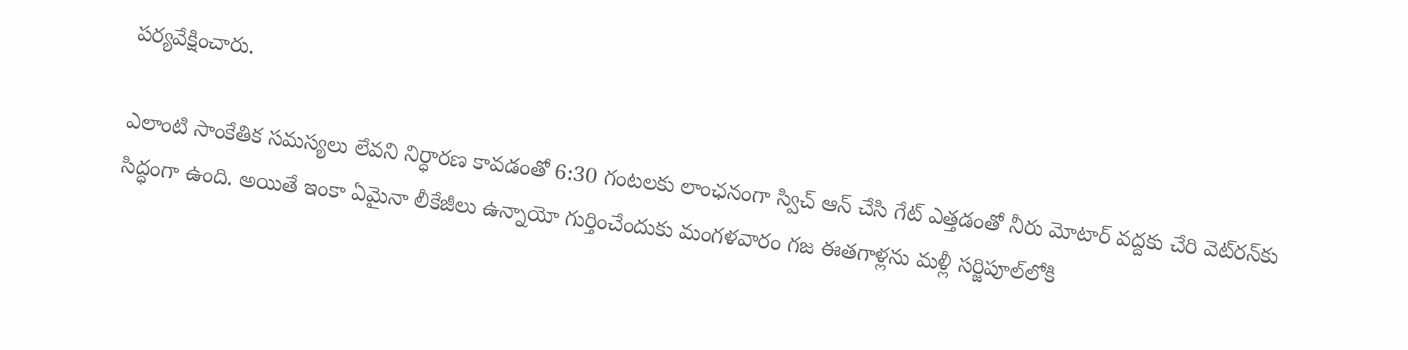పర్యవేక్షించారు.

ఎలాంటి సాంకేతిక సమస్యలు లేవని నిర్ధారణ కావడంతో 6:30 గంటలకు లాంఛనంగా స్విచ్‌ ఆన్‌ చేసి గేట్‌ ఎత్తడంతో నీరు మోటార్‌ వద్దకు చేరి వెట్‌రన్‌కు సిద్ధంగా ఉంది. అయితే ఇంకా ఏమైనా లీకేజీలు ఉన్నాయో గుర్తించేందుకు మంగళవారం గజ ఈతగాళ్లను మళ్లీ సర్జిపూల్‌లోకి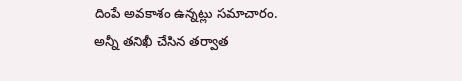దింపే అవకాశం ఉన్నట్లు సమాచారం. అన్నీ తనిఖీ చేసిన తర్వాత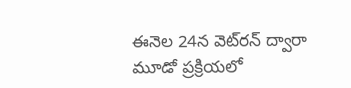ఈనెల 24న వెట్‌రన్‌ ద్వారా మూడో ప్రక్రియలో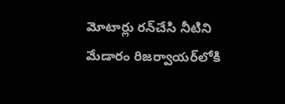మోటార్లు రన్‌చేసి నీటిని మేడారం రిజర్వాయర్‌లోకి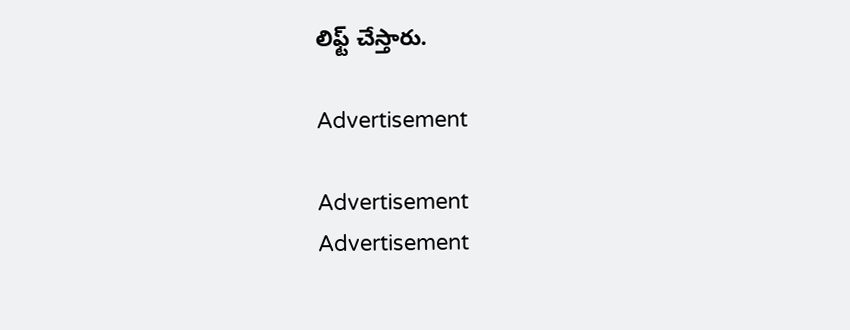లిఫ్ట్‌ చేస్తారు.

Advertisement

Advertisement
Advertisement